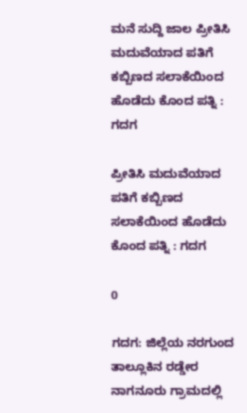ಮನೆ ಸುದ್ದಿ ಜಾಲ ಪ್ರೀತಿಸಿ ಮದುವೆಯಾದ ಪತಿಗೆ ಕಬ್ಬಿಣದ ಸಲಾಕೆಯಿಂದ ಹೊಡೆದು ಕೊಂದ ಪತ್ನಿ : ಗದಗ

ಪ್ರೀತಿಸಿ ಮದುವೆಯಾದ ಪತಿಗೆ ಕಬ್ಬಿಣದ ಸಲಾಕೆಯಿಂದ ಹೊಡೆದು ಕೊಂದ ಪತ್ನಿ : ಗದಗ

0

ಗದಗ: ಜಿಲ್ಲೆಯ ನರಗುಂದ ತಾಲ್ಲೂಕಿನ ರಡ್ಡೇರ ನಾಗನೂರು ಗ್ರಾಮದಲ್ಲಿ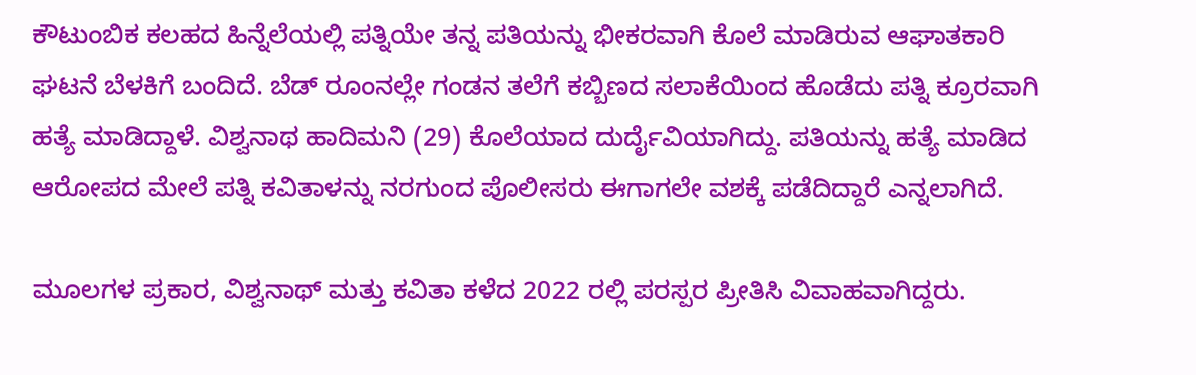ಕೌಟುಂಬಿಕ ಕಲಹದ ಹಿನ್ನೆಲೆಯಲ್ಲಿ ಪತ್ನಿಯೇ ತನ್ನ ಪತಿಯನ್ನು ಭೀಕರವಾಗಿ ಕೊಲೆ ಮಾಡಿರುವ ಆಘಾತಕಾರಿ ಘಟನೆ ಬೆಳಕಿಗೆ ಬಂದಿದೆ. ಬೆಡ್ ರೂಂನಲ್ಲೇ ಗಂಡನ ತಲೆಗೆ ಕಬ್ಬಿಣದ ಸಲಾಕೆಯಿಂದ ಹೊಡೆದು ಪತ್ನಿ ಕ್ರೂರವಾಗಿ ಹತ್ಯೆ ಮಾಡಿದ್ದಾಳೆ. ವಿಶ್ವನಾಥ ಹಾದಿಮನಿ (29) ಕೊಲೆಯಾದ ದುರ್ದೈವಿಯಾಗಿದ್ದು. ಪತಿಯನ್ನು ಹತ್ಯೆ ಮಾಡಿದ ಆರೋಪದ ಮೇಲೆ ಪತ್ನಿ ಕವಿತಾಳನ್ನು ನರಗುಂದ ಪೊಲೀಸರು ಈಗಾಗಲೇ ವಶಕ್ಕೆ ಪಡೆದಿದ್ದಾರೆ ಎನ್ನಲಾಗಿದೆ.

ಮೂಲಗಳ ಪ್ರಕಾರ, ವಿಶ್ವನಾಥ್ ಮತ್ತು ಕವಿತಾ ಕಳೆದ 2022 ರಲ್ಲಿ ಪರಸ್ಪರ ಪ್ರೀತಿಸಿ ವಿವಾಹವಾಗಿದ್ದರು.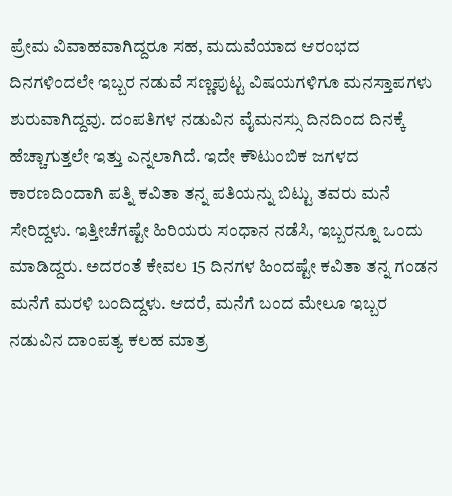ಪ್ರೇಮ ವಿವಾಹವಾಗಿದ್ದರೂ ಸಹ, ಮದುವೆಯಾದ ಆರಂಭದ ದಿನಗಳಿಂದಲೇ ಇಬ್ಬರ ನಡುವೆ ಸಣ್ಣಪುಟ್ಟ ವಿಷಯಗಳಿಗೂ ಮನಸ್ತಾಪಗಳು ಶುರುವಾಗಿದ್ದವು. ದಂಪತಿಗಳ ನಡುವಿನ ವೈಮನಸ್ಸು ದಿನದಿಂದ ದಿನಕ್ಕೆ ಹೆಚ್ಚಾಗುತ್ತಲೇ ಇತ್ತು ಎನ್ನಲಾಗಿದೆ. ಇದೇ ಕೌಟುಂಬಿಕ ಜಗಳದ ಕಾರಣದಿಂದಾಗಿ ಪತ್ನಿ ಕವಿತಾ ತನ್ನ ಪತಿಯನ್ನು ಬಿಟ್ಟು ತವರು ಮನೆ ಸೇರಿದ್ದಳು. ಇತ್ತೀಚೆಗಷ್ಟೇ ಹಿರಿಯರು ಸಂಧಾನ ನಡೆಸಿ, ಇಬ್ಬರನ್ನೂ ಒಂದು ಮಾಡಿದ್ದರು. ಅದರಂತೆ ಕೇವಲ 15 ದಿನಗಳ ಹಿಂದಷ್ಟೇ ಕವಿತಾ ತನ್ನ ಗಂಡನ ಮನೆಗೆ ಮರಳಿ ಬಂದಿದ್ದಳು. ಆದರೆ, ಮನೆಗೆ ಬಂದ ಮೇಲೂ ಇಬ್ಬರ ನಡುವಿನ ದಾಂಪತ್ಯ ಕಲಹ ಮಾತ್ರ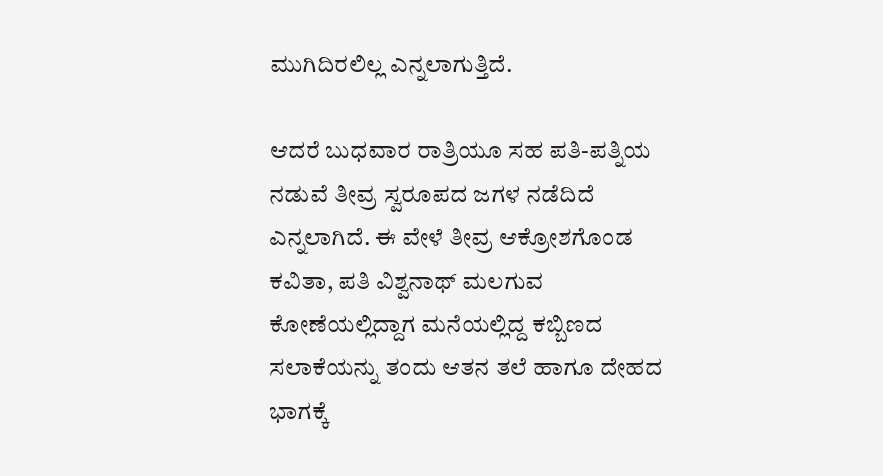ಮುಗಿದಿರಲಿಲ್ಲ ಎನ್ನಲಾಗುತ್ತಿದೆ.

ಆದರೆ ಬುಧವಾರ ರಾತ್ರಿಯೂ ಸಹ ಪತಿ-ಪತ್ನಿಯ ನಡುವೆ ತೀವ್ರ ಸ್ವರೂಪದ ಜಗಳ ನಡೆದಿದೆ ಎನ್ನಲಾಗಿದೆ. ಈ ವೇಳೆ ತೀವ್ರ ಆಕ್ರೋಶಗೊಂಡ ಕವಿತಾ, ಪತಿ ವಿಶ್ವನಾಥ್ ಮಲಗುವ ಕೋಣೆಯಲ್ಲಿದ್ದಾಗ ಮನೆಯಲ್ಲಿದ್ದ ಕಬ್ಬಿಣದ ಸಲಾಕೆಯನ್ನು ತಂದು ಆತನ ತಲೆ ಹಾಗೂ ದೇಹದ ಭಾಗಕ್ಕೆ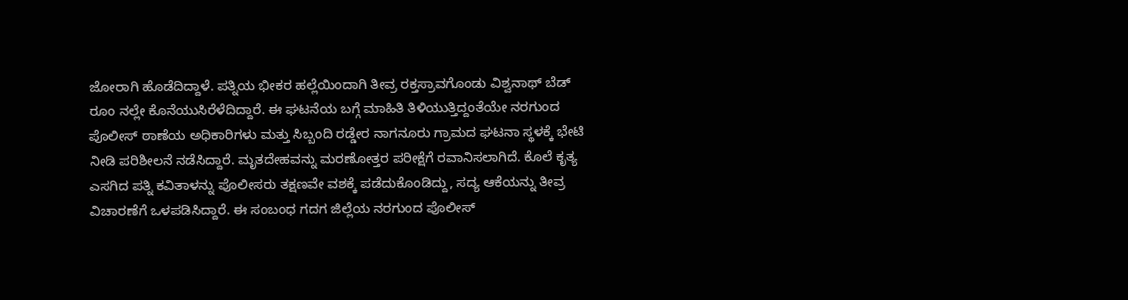ಜೋರಾಗಿ ಹೊಡೆದಿದ್ದಾಳೆ. ಪತ್ನಿಯ ಭೀಕರ ಹಲ್ಲೆಯಿಂದಾಗಿ ತೀವ್ರ ರಕ್ತಸ್ರಾವಗೊಂಡು ವಿಶ್ವನಾಥ್ ಬೆಡ್ ರೂಂ ನಲ್ಲೇ ಕೊನೆಯುಸಿರೆಳೆದಿದ್ದಾರೆ. ಈ ಘಟನೆಯ ಬಗ್ಗೆ ಮಾಹಿತಿ ತಿಳಿಯುತ್ತಿದ್ದಂತೆಯೇ ನರಗುಂದ ಪೊಲೀಸ್ ಠಾಣೆಯ ಅಧಿಕಾರಿಗಳು ಮತ್ತು ಸಿಬ್ಬಂದಿ ರಡ್ಡೇರ ನಾಗನೂರು ಗ್ರಾಮದ ಘಟನಾ ಸ್ಥಳಕ್ಕೆ ಭೇಟಿ ನೀಡಿ ಪರಿಶೀಲನೆ ನಡೆಸಿದ್ದಾರೆ. ಮೃತದೇಹವನ್ನು ಮರಣೋತ್ತರ ಪರೀಕ್ಷೆಗೆ ರವಾನಿಸಲಾಗಿದೆ. ಕೊಲೆ ಕೃತ್ಯ ಎಸಗಿದ ಪತ್ನಿ ಕವಿತಾಳನ್ನು ಪೊಲೀಸರು ತಕ್ಷಣವೇ ವಶಕ್ಕೆ ಪಡೆದುಕೊಂಡಿದ್ದು, ಸದ್ಯ ಆಕೆಯನ್ನು ತೀವ್ರ ವಿಚಾರಣೆಗೆ ಒಳಪಡಿಸಿದ್ದಾರೆ. ಈ ಸಂಬಂಧ ಗದಗ ಜಿಲ್ಲೆಯ ನರಗುಂದ ಪೊಲೀಸ್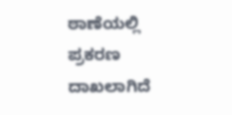ಠಾಣೆಯಲ್ಲಿ ಪ್ರಕರಣ ದಾಖಲಾಗಿದೆ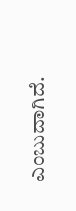ಎಂಬುದಾಗಿದೆ.